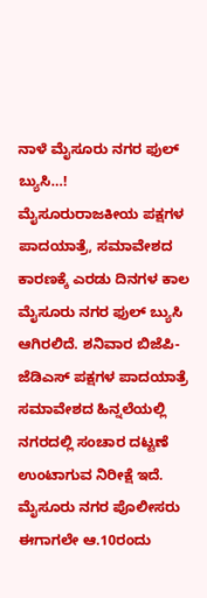ನಾಳೆ ಮೈಸೂರು ನಗರ ಫುಲ್ ಬ್ಯುಸಿ…!
ಮೈಸೂರುರಾಜಕೀಯ ಪಕ್ಷಗಳ ಪಾದಯಾತ್ರೆ, ಸಮಾವೇಶದ ಕಾರಣಕ್ಕೆ ಎರಡು ದಿನಗಳ ಕಾಲ ಮೈಸೂರು ನಗರ ಫುಲ್ ಬ್ಯುಸಿ ಆಗಿರಲಿದೆ. ಶನಿವಾರ ಬಿಜೆಪಿ-ಜೆಡಿಎಸ್ ಪಕ್ಷಗಳ ಪಾದಯಾತ್ರೆ ಸಮಾವೇಶದ ಹಿನ್ನಲೆಯಲ್ಲಿ ನಗರದಲ್ಲಿ ಸಂಚಾರ ದಟ್ಟಣೆ ಉಂಟಾಗುವ ನಿರೀಕ್ಷೆ ಇದೆ.
ಮೈಸೂರು ನಗರ ಪೊಲೀಸರು ಈಗಾಗಲೇ ಆ.10ರಂದು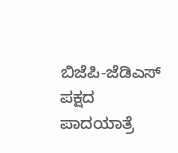ಬಿಜೆಪಿ-ಜೆಡಿಎಸ್ ಪಕ್ಷದ ಪಾದಯಾತ್ರೆ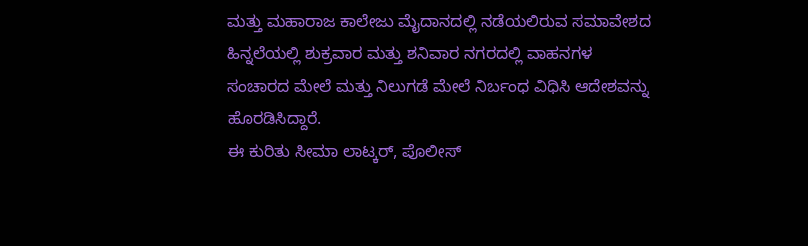ಮತ್ತು ಮಹಾರಾಜ ಕಾಲೇಜು ಮೈದಾನದಲ್ಲಿ ನಡೆಯಲಿರುವ ಸಮಾವೇಶದ ಹಿನ್ನಲೆಯಲ್ಲಿ ಶುಕ್ರವಾರ ಮತ್ತು ಶನಿವಾರ ನಗರದಲ್ಲಿ ವಾಹನಗಳ ಸಂಚಾರದ ಮೇಲೆ ಮತ್ತು ನಿಲುಗಡೆ ಮೇಲೆ ನಿರ್ಬಂಧ ವಿಧಿಸಿ ಆದೇಶವನ್ನು ಹೊರಡಿಸಿದ್ದಾರೆ.
ಈ ಕುರಿತು ಸೀಮಾ ಲಾಟ್ಕರ್, ಪೊಲೀಸ್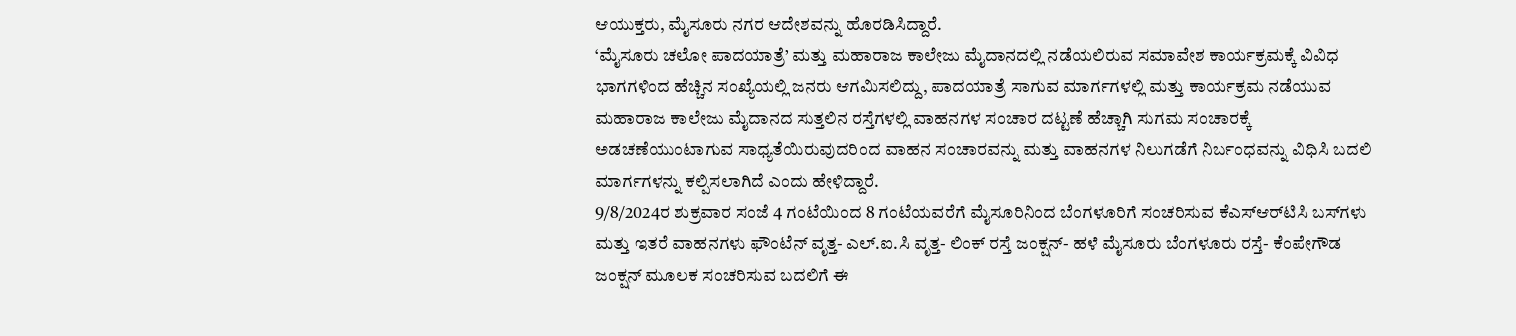ಆಯುಕ್ತರು, ಮೈಸೂರು ನಗರ ಆದೇಶವನ್ನು ಹೊರಡಿಸಿದ್ದಾರೆ.
‘ಮೈಸೂರು ಚಲೋ ಪಾದಯಾತ್ರೆ’ ಮತ್ತು ಮಹಾರಾಜ ಕಾಲೇಜು ಮೈದಾನದಲ್ಲಿ ನಡೆಯಲಿರುವ ಸಮಾವೇಶ ಕಾರ್ಯಕ್ರಮಕ್ಕೆ ವಿವಿಧ ಭಾಗಗಳಿಂದ ಹೆಚ್ಚಿನ ಸಂಖ್ಯೆಯಲ್ಲಿ ಜನರು ಆಗಮಿಸಲಿದ್ದು, ಪಾದಯಾತ್ರೆ ಸಾಗುವ ಮಾರ್ಗಗಳಲ್ಲಿ ಮತ್ತು ಕಾರ್ಯಕ್ರಮ ನಡೆಯುವ ಮಹಾರಾಜ ಕಾಲೇಜು ಮೈದಾನದ ಸುತ್ತಲಿನ ರಸ್ತೆಗಳಲ್ಲಿ ವಾಹನಗಳ ಸಂಚಾರ ದಟ್ಟಣೆ ಹೆಚ್ಚಾಗಿ ಸುಗಮ ಸಂಚಾರಕ್ಕೆ ಅಡಚಣೆಯುಂಟಾಗುವ ಸಾಧ್ಯತೆಯಿರುವುದರಿಂದ ವಾಹನ ಸಂಚಾರವನ್ನು ಮತ್ತು ವಾಹನಗಳ ನಿಲುಗಡೆಗೆ ನಿರ್ಬಂಧವನ್ನು ವಿಧಿಸಿ ಬದಲಿ ಮಾರ್ಗಗಳನ್ನು ಕಲ್ಪಿಸಲಾಗಿದೆ ಎಂದು ಹೇಳಿದ್ದಾರೆ.
9/8/2024ರ ಶುಕ್ರವಾರ ಸಂಜೆ 4 ಗಂಟೆಯಿಂದ 8 ಗಂಟೆಯವರೆಗೆ ಮೈಸೂರಿನಿಂದ ಬೆಂಗಳೂರಿಗೆ ಸಂಚರಿಸುವ ಕೆಎಸ್‌ಆರ್‌ಟಿಸಿ ಬಸ್‌ಗಳು ಮತ್ತು ಇತರೆ ವಾಹನಗಳು ಫೌಂಟೆನ್ ವೃತ್ತ- ಎಲ್.ಐ.ಸಿ ವೃತ್ತ- ಲಿಂಕ್ ರಸ್ತೆ ಜಂಕ್ಷನ್- ಹಳೆ ಮೈಸೂರು ಬೆಂಗಳೂರು ರಸ್ತೆ- ಕೆಂಪೇಗೌಡ ಜಂಕ್ಷನ್ ಮೂಲಕ ಸಂಚರಿಸುವ ಬದಲಿಗೆ ಈ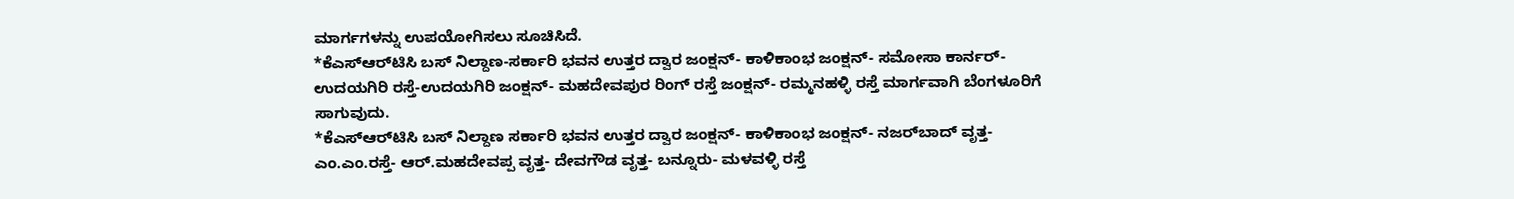ಮಾರ್ಗಗಳನ್ನು ಉಪಯೋಗಿಸಲು ಸೂಚಿಸಿದೆ.
*ಕೆಎಸ್‌ಆರ್‌ಟಿಸಿ ಬಸ್ ನಿಲ್ದಾಣ-ಸರ್ಕಾರಿ ಭವನ ಉತ್ತರ ದ್ವಾರ ಜಂಕ್ಷನ್- ಕಾಳಿಕಾಂಭ ಜಂಕ್ಷನ್- ಸಮೋಸಾ ಕಾರ್ನರ್-ಉದಯಗಿರಿ ರಸ್ತೆ-ಉದಯಗಿರಿ ಜಂಕ್ಷನ್- ಮಹದೇವಪುರ ರಿಂಗ್ ರಸ್ತೆ ಜಂಕ್ಷನ್- ರಮ್ಮನಹಳ್ಳಿ ರಸ್ತೆ ಮಾರ್ಗವಾಗಿ ಬೆಂಗಳೂರಿಗೆ ಸಾಗುವುದು.
*ಕೆಎಸ್‌ಆರ್‌ಟಿಸಿ ಬಸ್ ನಿಲ್ದಾಣ ಸರ್ಕಾರಿ ಭವನ ಉತ್ತರ ದ್ವಾರ ಜಂಕ್ಷನ್- ಕಾಳಿಕಾಂಭ ಜಂಕ್ಷನ್- ನಜರ್‌ಬಾದ್ ವೃತ್ತ-ಎಂ.ಎಂ.ರಸ್ತೆ- ಆರ್.ಮಹದೇವಪ್ಪ ವೃತ್ತ- ದೇವಗೌಡ ವೃತ್ತ- ಬನ್ನೂರು- ಮಳವಳ್ಳಿ ರಸ್ತೆ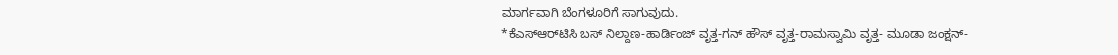ಮಾರ್ಗವಾಗಿ ಬೆಂಗಳೂರಿಗೆ ಸಾಗುವುದು.
*ಕೆಎಸ್‌ಆರ್‌ಟಿಸಿ ಬಸ್ ನಿಲ್ದಾಣ-ಹಾರ್ಡಿಂಜ್ ವೃತ್ತ-ಗನ್ ಹೌಸ್ ವೃತ್ತ-ರಾಮಸ್ವಾಮಿ ವೃತ್ತ- ಮೂಡಾ ಜಂಕ್ಷನ್-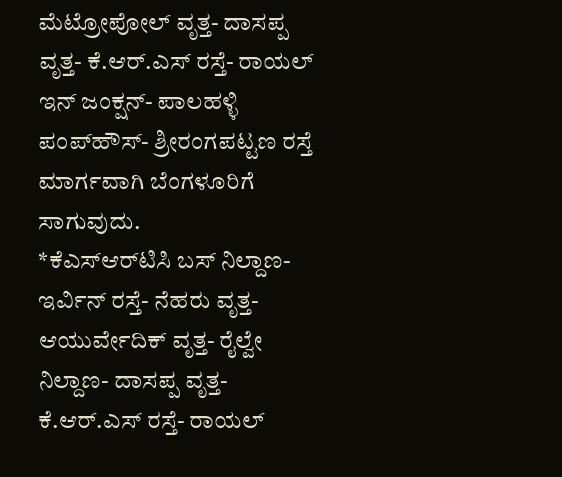ಮೆಟ್ರೋಪೋಲ್ ವೃತ್ತ- ದಾಸಪ್ಪ ವೃತ್ತ- ಕೆ.ಆರ್.ಎಸ್ ರಸ್ತೆ- ರಾಯಲ್ ಇನ್ ಜಂಕ್ಷನ್- ಪಾಲಹಳ್ಳಿ ಪಂಪ್‌ಹೌಸ್‌- ಶ್ರೀರಂಗಪಟ್ಟಣ ರಸ್ತೆ ಮಾರ್ಗವಾಗಿ ಬೆಂಗಳೂರಿಗೆ ಸಾಗುವುದು.
*ಕೆಎಸ್‌ಆರ್‌ಟಿಸಿ ಬಸ್ ನಿಲ್ದಾಣ-ಇರ್ವಿನ್ ರಸ್ತೆ- ನೆಹರು ವೃತ್ತ- ಆಯುರ್ವೇದಿಕ್ ವೃತ್ತ- ರೈಲ್ವೇ ನಿಲ್ದಾಣ- ದಾಸಪ್ಪ ವೃತ್ತ- ಕೆ.ಆರ್.ಎಸ್ ರಸ್ತೆ- ರಾಯಲ್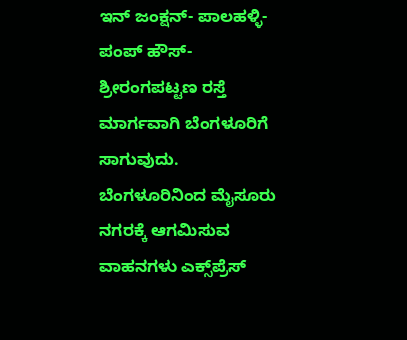ಇನ್ ಜಂಕ್ಷನ್- ಪಾಲಹಳ್ಳಿ- ಪಂಪ್ ಹೌಸ್- ಶ್ರೀರಂಗಪಟ್ಟಣ ರಸ್ತೆ ಮಾರ್ಗವಾಗಿ ಬೆಂಗಳೂರಿಗೆ ಸಾಗುವುದು.
ಬೆಂಗಳೂರಿನಿಂದ ಮೈಸೂರು ನಗರಕ್ಕೆ ಆಗಮಿಸುವ ವಾಹನಗಳು ಎಕ್ಸ್‌ಪ್ರೆಸ್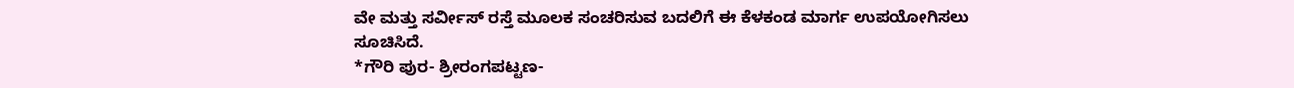ವೇ ಮತ್ತು ಸರ್ವೀಸ್ ರಸ್ತೆ ಮೂಲಕ ಸಂಚರಿಸುವ ಬದಲಿಗೆ ಈ ಕೆಳಕಂಡ ಮಾರ್ಗ ಉಪಯೋಗಿಸಲು ಸೂಚಿಸಿದೆ.
*ಗೌರಿ ಪುರ- ಶ್ರೀರಂಗಪಟ್ಟಣ-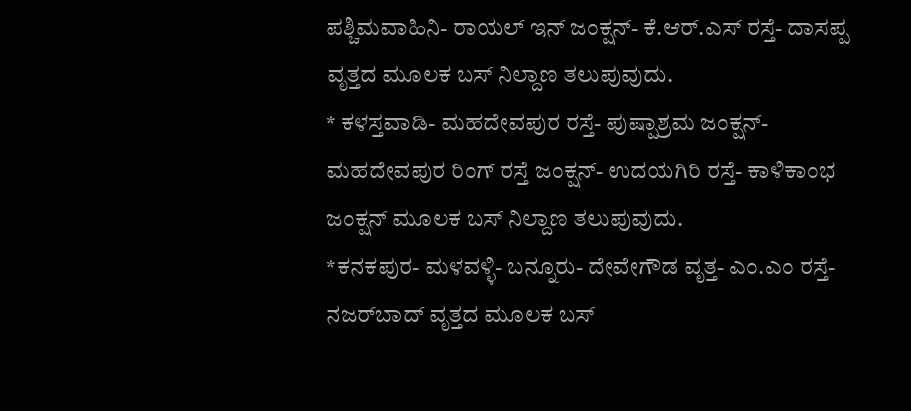ಪಶ್ಚಿಮವಾಹಿನಿ- ರಾಯಲ್ ಇನ್ ಜಂಕ್ಷನ್- ಕೆ.ಆರ್.ಎಸ್ ರಸ್ತೆ- ದಾಸಪ್ಪ ವೃತ್ತದ ಮೂಲಕ ಬಸ್‌ ನಿಲ್ದಾಣ ತಲುಪುವುದು.
* ಕಳಸ್ತವಾಡಿ- ಮಹದೇವಪುರ ರಸ್ತೆ- ಪುಷ್ಪಾಶ್ರಮ ಜಂಕ್ಷನ್- ಮಹದೇವಪುರ ರಿಂಗ್ ರಸ್ತೆ ಜಂಕ್ಷನ್- ಉದಯಗಿರಿ ರಸ್ತೆ- ಕಾಳಿಕಾಂಭ ಜಂಕ್ಷನ್ ಮೂಲಕ ಬಸ್ ನಿಲ್ದಾಣ ತಲುಪುವುದು.
*ಕನಕಪುರ- ಮಳವಳ್ಳಿ- ಬನ್ನೂರು- ದೇವೇಗೌಡ ವೃತ್ತ- ಎಂ.ಎಂ ರಸ್ತೆ- ನಜರ್‌ಬಾದ್ ವೃತ್ತದ ಮೂಲಕ ಬಸ್‌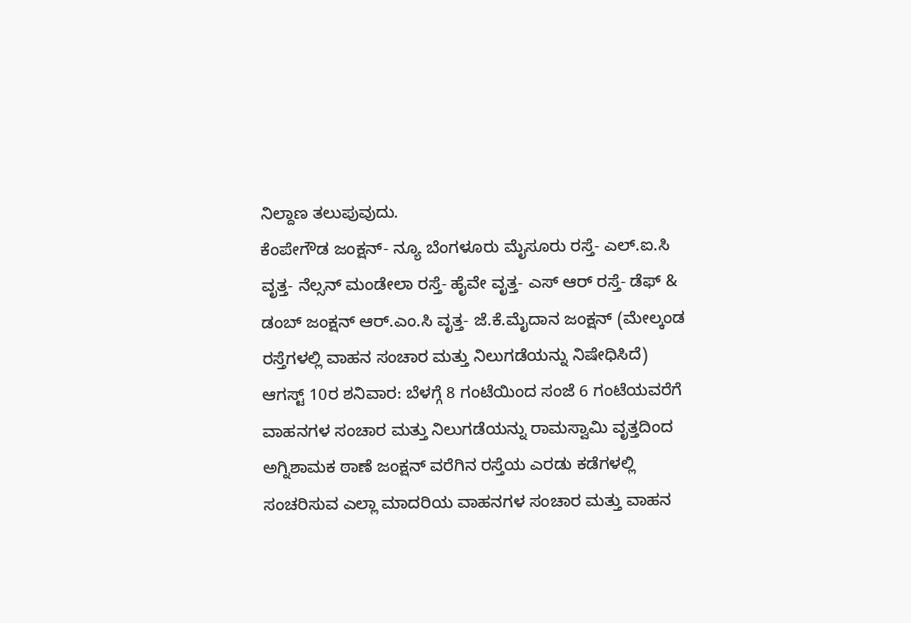ನಿಲ್ದಾಣ ತಲುಪುವುದು.
ಕೆಂಪೇಗೌಡ ಜಂಕ್ಷನ್- ನ್ಯೂ ಬೆಂಗಳೂರು ಮೈಸೂರು ರಸ್ತೆ- ಎಲ್.ಐ.ಸಿ ವೃತ್ತ- ನೆಲ್ಸನ್ ಮಂಡೇಲಾ ರಸ್ತೆ- ಹೈವೇ ವೃತ್ತ- ಎಸ್ ಆರ್ ರಸ್ತೆ- ಡೆಫ್ & ಡಂಬ್ ಜಂಕ್ಷನ್ ಆರ್.ಎಂ.ಸಿ ವೃತ್ತ- ಜೆ.ಕೆ.ಮೈದಾನ ಜಂಕ್ಷನ್ (ಮೇಲ್ಕಂಡ ರಸ್ತೆಗಳಲ್ಲಿ ವಾಹನ ಸಂಚಾರ ಮತ್ತು ನಿಲುಗಡೆಯನ್ನು ನಿಷೇಧಿಸಿದೆ)
ಆಗಸ್ಟ್ 10ರ ಶನಿವಾರ: ಬೆಳಗ್ಗೆ 8 ಗಂಟೆಯಿಂದ ಸಂಜೆ 6 ಗಂಟೆಯವರೆಗೆ ವಾಹನಗಳ ಸಂಚಾರ ಮತ್ತು ನಿಲುಗಡೆಯನ್ನು ರಾಮಸ್ವಾಮಿ ವೃತ್ತದಿಂದ ಅಗ್ನಿಶಾಮಕ ಠಾಣೆ ಜಂಕ್ಷನ್ ವರೆಗಿನ ರಸ್ತೆಯ ಎರಡು ಕಡೆಗಳಲ್ಲಿ ಸಂಚರಿಸುವ ಎಲ್ಲಾ ಮಾದರಿಯ ವಾಹನಗಳ ಸಂಚಾರ ಮತ್ತು ವಾಹನ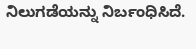ನಿಲುಗಡೆಯನ್ನು ನಿರ್ಬಂಧಿಸಿದೆ.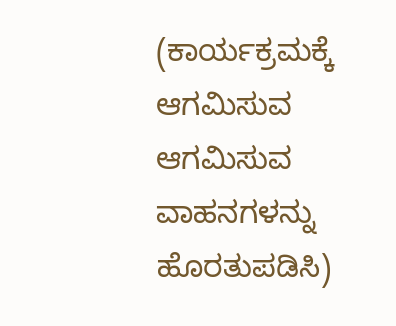(ಕಾರ್ಯಕ್ರಮಕ್ಕೆ ಆಗಮಿಸುವ ಆಗಮಿಸುವ ವಾಹನಗಳನ್ನು ಹೊರತುಪಡಿಸಿ)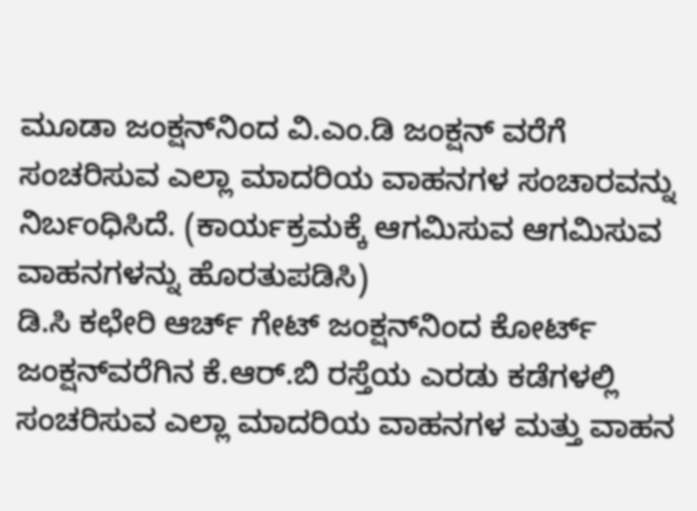ಮೂಡಾ ಜಂಕ್ಷನ್‌ನಿಂದ ವಿ.ಎಂ.ಡಿ ಜಂಕ್ಷನ್ ವರೆಗೆ ಸಂಚರಿಸುವ ಎಲ್ಲಾ ಮಾದರಿಯ ವಾಹನಗಳ ಸಂಚಾರವನ್ನು ನಿರ್ಬಂಧಿಸಿದೆ. (ಕಾರ್ಯಕ್ರಮಕ್ಕೆ ಆಗಮಿಸುವ ಆಗಮಿಸುವ ವಾಹನಗಳನ್ನು ಹೊರತುಪಡಿಸಿ)
ಡಿ.ಸಿ ಕಛೇರಿ ಆರ್ಚ್ ಗೇಟ್ ಜಂಕ್ಷನ್‌ನಿಂದ ಕೋರ್ಟ್ ಜಂಕ್ಷನ್‌ವರೆಗಿನ ಕೆ.ಆರ್.ಬಿ ರಸ್ತೆಯ ಎರಡು ಕಡೆಗಳಲ್ಲಿ ಸಂಚರಿಸುವ ಎಲ್ಲಾ ಮಾದರಿಯ ವಾಹನಗಳ ಮತ್ತು ವಾಹನ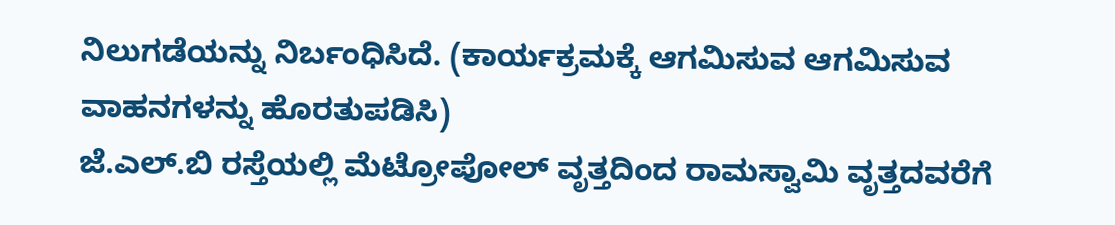ನಿಲುಗಡೆಯನ್ನು ನಿರ್ಬಂಧಿಸಿದೆ. (ಕಾರ್ಯಕ್ರಮಕ್ಕೆ ಆಗಮಿಸುವ ಆಗಮಿಸುವ ವಾಹನಗಳನ್ನು ಹೊರತುಪಡಿಸಿ)
ಜೆ.ಎಲ್.ಬಿ ರಸ್ತೆಯಲ್ಲಿ ಮೆಟ್ರೋಪೋಲ್ ವೃತ್ತದಿಂದ ರಾಮಸ್ವಾಮಿ ವೃತ್ತದವರೆಗೆ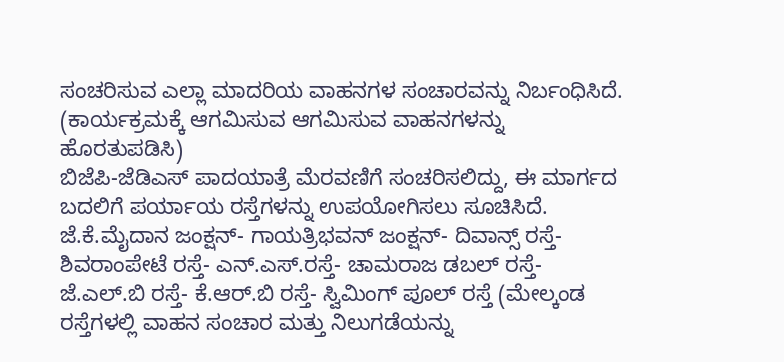ಸಂಚರಿಸುವ ಎಲ್ಲಾ ಮಾದರಿಯ ವಾಹನಗಳ ಸಂಚಾರವನ್ನು ನಿರ್ಬಂಧಿಸಿದೆ. (ಕಾರ್ಯಕ್ರಮಕ್ಕೆ ಆಗಮಿಸುವ ಆಗಮಿಸುವ ವಾಹನಗಳನ್ನು ಹೊರತುಪಡಿಸಿ)
ಬಿಜೆಪಿ-ಜೆಡಿಎಸ್ ಪಾದಯಾತ್ರೆ ಮೆರವಣಿಗೆ ಸಂಚರಿಸಲಿದ್ದು, ಈ ಮಾರ್ಗದ ಬದಲಿಗೆ ಪರ್ಯಾಯ ರಸ್ತೆಗಳನ್ನು ಉಪಯೋಗಿಸಲು ಸೂಚಿಸಿದೆ. ಜೆ.ಕೆ.ಮೈದಾನ ಜಂಕ್ಷನ್- ಗಾಯತ್ರಿಭವನ್ ಜಂಕ್ಷನ್- ದಿವಾನ್ಸ್ ರಸ್ತೆ-ಶಿವರಾಂಪೇಟೆ ರಸ್ತೆ- ಎನ್.ಎಸ್.ರಸ್ತೆ- ಚಾಮರಾಜ ಡಬಲ್ ರಸ್ತೆ- ಜೆ.ಎಲ್.ಬಿ ರಸ್ತೆ- ಕೆ.ಆರ್.ಬಿ ರಸ್ತೆ- ಸ್ವಿಮಿಂಗ್ ಪೂಲ್ ರಸ್ತೆ (ಮೇಲ್ಕಂಡ ರಸ್ತೆಗಳಲ್ಲಿ ವಾಹನ ಸಂಚಾರ ಮತ್ತು ನಿಲುಗಡೆಯನ್ನು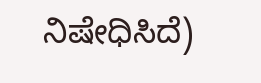ನಿಷೇಧಿಸಿದೆ)